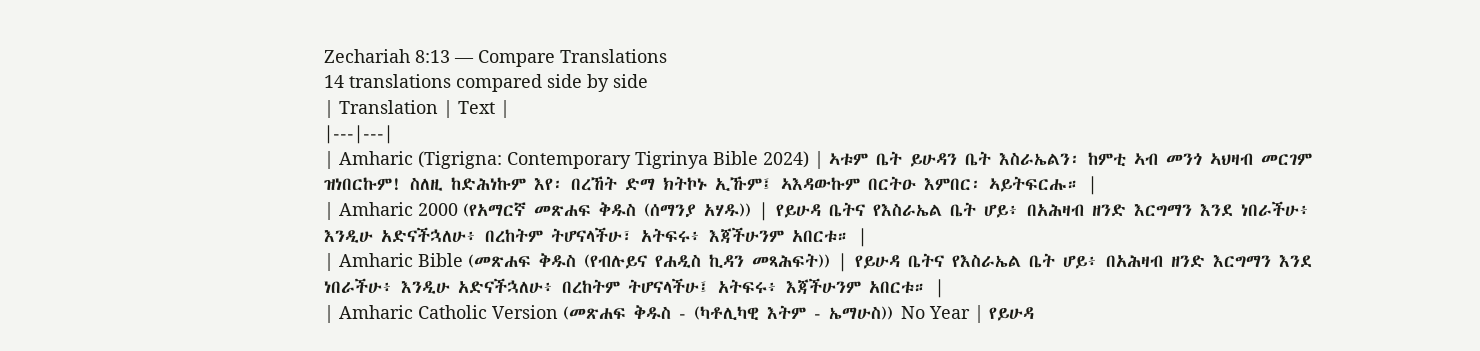Zechariah 8:13 — Compare Translations
14 translations compared side by side
| Translation | Text |
|---|---|
| Amharic (Tigrigna: Contemporary Tigrinya Bible 2024) | ኣቱም ቤት ይሁዳን ቤት እስራኤልን፡ ከምቲ ኣብ መንጎ ኣህዛብ መርገም ዝነበርኩም! ስለዚ ከድሕነኩም እየ፡ በረኸት ድማ ክትኮኑ ኢኹም፤ ኣእዳውኩም በርትዑ እምበር፡ ኣይትፍርሑ። |
| Amharic 2000 (የአማርኛ መጽሐፍ ቅዱስ (ሰማንያ አሃዱ)) | የይሁዳ ቤትና የእስራኤል ቤት ሆይ፥ በአሕዛብ ዘንድ እርግማን እንደ ነበራችሁ፥ እንዲሁ አድናችኋለሁ፥ በረከትም ትሆናላችሁ፣ አትፍሩ፥ እጃችሁንም አበርቱ። |
| Amharic Bible (መጽሐፍ ቅዱስ (የብሉይና የሐዲስ ኪዳን መጻሕፍት)) | የይሁዳ ቤትና የእስራኤል ቤት ሆይ፥ በአሕዛብ ዘንድ እርግማን እንደ ነበራችሁ፥ እንዲሁ አድናችኋለሁ፥ በረከትም ትሆናላችሁ፤ አትፍሩ፥ እጃችሁንም አበርቱ። |
| Amharic Catholic Version (መጽሐፍ ቅዱስ - (ካቶሊካዊ እትም - ኤማሁስ)) No Year | የይሁዳ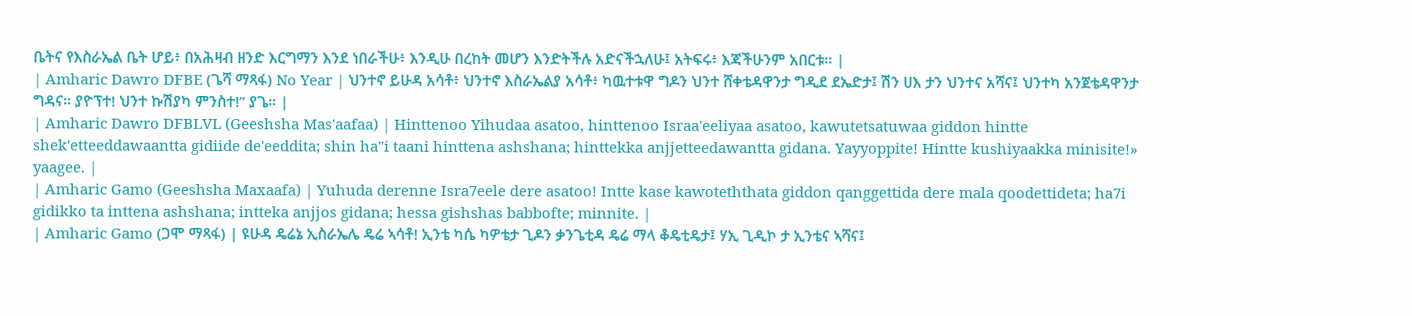ቤትና የእስራኤል ቤት ሆይ፥ በአሕዛብ ዘንድ እርግማን እንደ ነበራችሁ፥ እንዲሁ በረከት መሆን እንድትችሉ አድናችኋለሁ፤ አትፍሩ፥ እጃችሁንም አበርቱ። |
| Amharic Dawro DFBE (ጌሻ ማጻፋ) No Year | ህንተኖ ይሁዳ አሳቶ፥ ህንተኖ እስራኤልያ አሳቶ፥ ካዉተቱዋ ግዶን ህንተ ሸቀቴዳዋንታ ግዲደ ደኤድታ፤ ሽን ሀእ ታን ህንተና አሻና፤ ህንተካ አንጀቴዳዋንታ ግዳና። ያዮፕተ! ህንተ ኩሽያካ ምንስተ!” ያጌ። |
| Amharic Dawro DFBLVL (Geeshsha Mas'aafaa) | Hinttenoo Yihudaa asatoo, hinttenoo Israa'eeliyaa asatoo, kawutetsatuwaa giddon hintte shek'etteeddawaantta gidiide de'eeddita; shin ha"i taani hinttena ashshana; hinttekka anjjetteedawantta gidana. Yayyoppite! Hintte kushiyaakka minisite!» yaagee. |
| Amharic Gamo (Geeshsha Maxaafa) | Yuhuda derenne Isra7eele dere asatoo! Intte kase kawoteththata giddon qanggettida dere mala qoodettideta; ha7i gidikko ta inttena ashshana; intteka anjjos gidana; hessa gishshas babbofte; minnite. |
| Amharic Gamo (ጋሞ ማጻፋ) | ዩሁዳ ዴሬኔ ኢስራኤሌ ዴሬ ኣሳቶ! ኢንቴ ካሴ ካዎቴታ ጊዶን ቃንጌቲዳ ዴሬ ማላ ቆዴቲዴታ፤ ሃኢ ጊዲኮ ታ ኢንቴና ኣሻና፤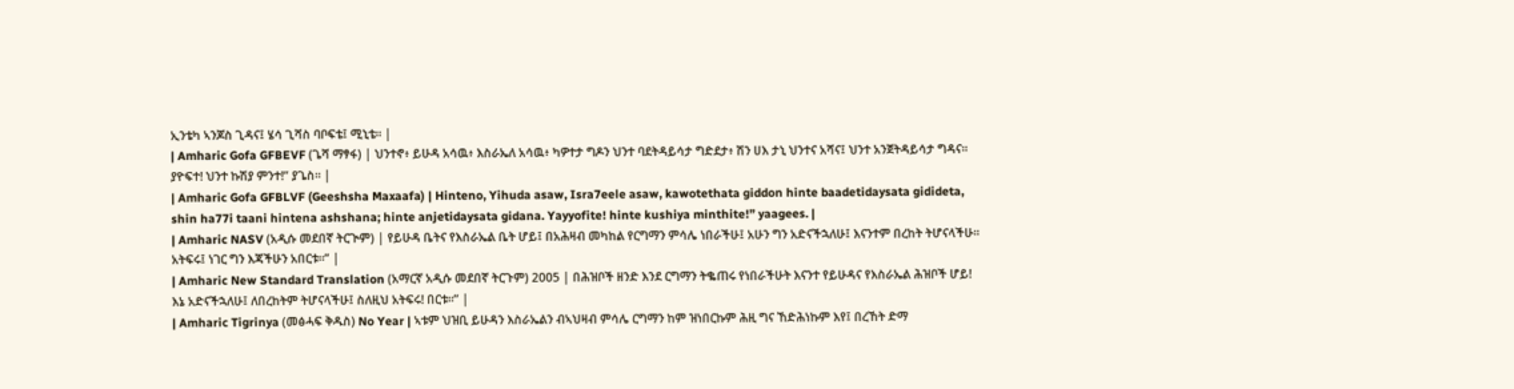ኢንቴካ ኣንጆስ ጊዳና፤ ሄሳ ጊሻስ ባቦፍቴ፤ ሚኒቴ። |
| Amharic Gofa GFBEVF (ጌሻ ማፃፋ) | ህንተኖ፥ ይሁዳ አሳዉ፥ እስራኤለ አሳዉ፥ ካዎተታ ግዶን ህንተ ባደትዳይሳታ ግድደታ፥ ሽን ሀእ ታኒ ህንተና አሻና፤ ህንተ አንጀትዳይሳታ ግዳና። ያዮፍተ! ህንተ ኩሽያ ምንተ!” ያጌስ። |
| Amharic Gofa GFBLVF (Geeshsha Maxaafa) | Hinteno, Yihuda asaw, Isra7eele asaw, kawotethata giddon hinte baadetidaysata gidideta, shin ha77i taani hintena ashshana; hinte anjetidaysata gidana. Yayyofite! hinte kushiya minthite!” yaagees. |
| Amharic NASV (አዲሱ መደበኛ ትርጒም) | የይሁዳ ቤትና የእስራኤል ቤት ሆይ፤ በአሕዛብ መካከል የርግማን ምሳሌ ነበራችሁ፤ አሁን ግን አድናችኋለሁ፤ እናንተም በረከት ትሆናላችሁ። አትፍሩ፤ ነገር ግን እጃችሁን አበርቱ።” |
| Amharic New Standard Translation (አማርኛ አዲሱ መደበኛ ትርጉም) 2005 | በሕዝቦች ዘንድ እንደ ርግማን ትቈጠሩ የነበራችሁት እናንተ የይሁዳና የእስራኤል ሕዝቦች ሆይ! እኔ አድናችኋለሁ፤ ለበረከትም ትሆናላችሁ፤ ስለዚህ አትፍሩ! በርቱ።” |
| Amharic Tigrinya (መፅሓፍ ቅዱስ) No Year | ኣቱም ህዝቢ ይሁዳን እስራኤልን ብኣህዛብ ምሳሌ ርግማን ከም ዝነበርኩም ሕዚ ግና ኸድሕነኩም እየ፤ በረኸት ድማ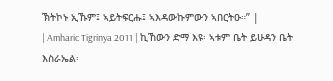ኽትኮኑ ኢኹም፤ ኣይትፍርሑ፤ ኣእዳውኩምውን ኣበርትዑ።” |
| Amharic Tigrinya 2011 | ኪኸውን ድማ እዩ፡ ኣቱም ቤት ይሁዳን ቤት እስራኤል፡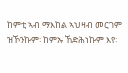ከምቲ ኣብ ማእከል ኣህዛብ መርገም ዝኾንኩም፡ ከምኡ ኸድሕነኩም እየ፡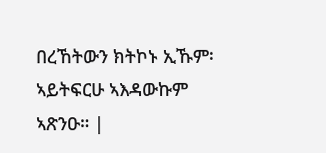በረኸትውን ክትኮኑ ኢኹም፡ ኣይትፍርሁ ኣእዳውኩም ኣጽንዑ። |